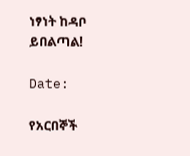ነፃነት ከዳቦ ይበልጣል!

Date:

የአርበኞች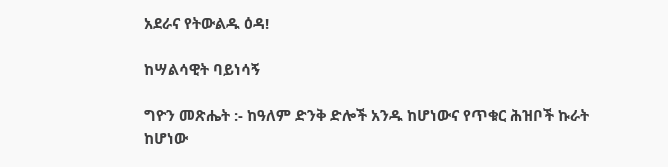አደራና የትውልዱ ዕዳ!

ከሣልሳዊት ባይነሳኝ

ግዮን መጽሔት :- ከዓለም ድንቅ ድሎች አንዱ ከሆነውና የጥቁር ሕዝቦች ኩራት ከሆነው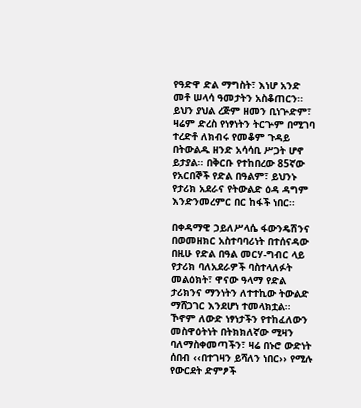የዓድዋ ድል ማግስት፣ እነሆ አንድ መቶ ሠላሳ ዓመታትን አስቆጠርን፡፡ ይህን ያህል ረጅም ዘመን ቢነጕድም፣ ዛሬም ድረስ የነፃነትን ትርጕም በሚገባ ተረድቶ ለክብሩ የመቆም ጉዳይ በትውልዱ ዘንድ አሳሳቢ ሥጋት ሆኖ ይታያል፡፡ በቅርቡ የተከበረው 85ኛው የአርበኞች የድል በዓልም፣ ይህንኑ የታሪክ አደራና የትውልድ ዕዳ ዳግም እንድንመረምር በር ከፋች ነበር፡፡

በቀዳማዊ ኃይለሥላሴ ፋውንዴሽንና በወመዘክር አስተባባሪነት በተሰናዳው በዚሁ የድል በዓል መርሃ-ግብር ላይ የታሪክ ባለአደራዎች ባስተላለፉት መልዕክት፣ ዋናው ዓላማ የድል ታሪክንና ማንነትን ለተተኪው ትውልድ ማሸጋገር እንደሆነ ተመላክቷል፡፡ ኾኖም ለውድ ነፃነታችን የተከፈለውን መስዋዕትነት በትክክለኛው ሚዛን ባለማስቀመጣችን፣ ዛሬ በኑሮ ውድነት ሰበብ ‹‹በተገዛን ይሻለን ነበር›› የሚሉ የውርደት ድምፆች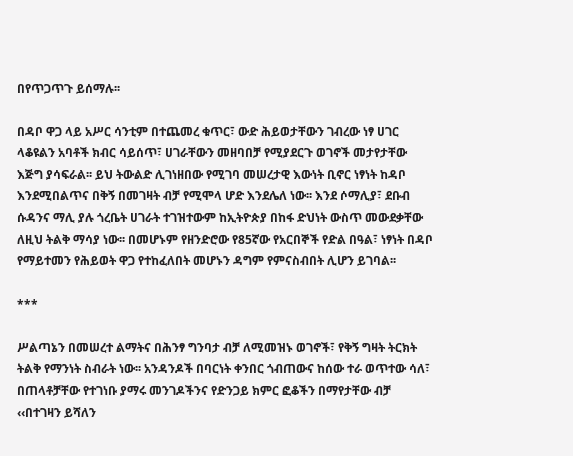በየጥጋጥጉ ይሰማሉ፡፡

በዳቦ ዋጋ ላይ አሥር ሳንቲም በተጨመረ ቁጥር፣ ውድ ሕይወታቸውን ገብረው ነፃ ሀገር ላቆዩልን አባቶች ክብር ሳይሰጥ፣ ሀገራቸውን መዘባበቻ የሚያደርጉ ወገኖች መታየታቸው እጅግ ያሳፍራል፡፡ ይህ ትውልድ ሊገነዘበው የሚገባ መሠረታዊ እውነት ቢኖር ነፃነት ከዳቦ እንደሚበልጥና በቅኝ በመገዛት ብቻ የሚሞላ ሆድ እንደሌለ ነው፡፡ እንደ ሶማሊያ፣ ደቡብ ሱዳንና ማሊ ያሉ ጎረቤት ሀገራት ተገዝተውም ከኢትዮጵያ በከፋ ድህነት ውስጥ መውደቃቸው ለዚህ ትልቅ ማሳያ ነው፡፡ በመሆኑም የዘንድሮው የ85ኛው የአርበኞች የድል በዓል፣ ነፃነት በዳቦ የማይተመን የሕይወት ዋጋ የተከፈለበት መሆኑን ዳግም የምናስብበት ሊሆን ይገባል፡፡

***

ሥልጣኔን በመሠረተ ልማትና በሕንፃ ግንባታ ብቻ ለሚመዝኑ ወገኖች፣ የቅኝ ግዛት ትርክት ትልቅ የማንነት ስብራት ነው፡፡ አንዳንዶች በባርነት ቀንበር ጎብጠውና ከሰው ተራ ወጥተው ሳለ፣ በጠላቶቻቸው የተገነቡ ያማሩ መንገዶችንና የድንጋይ ክምር ፎቆችን በማየታቸው ብቻ ‹‹በተገዛን ይሻለን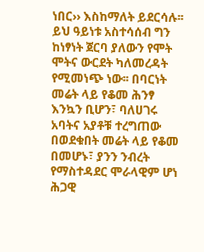ነበር›› እስከማለት ይደርሳሉ፡፡ ይህ ዓይነቱ አስተሳሰብ ግን ከነፃነት ጀርባ ያለውን የሞት ሞትና ውርደት ካለመረዳት የሚመነጭ ነው፡፡ በባርነት መሬት ላይ የቆመ ሕንፃ እንኳን ቢሆን፣ ባለሀገሩ አባትና አያቶቹ ተረግጠው በወደቁበት መሬት ላይ የቆመ በመሆኑ፣ ያንን ንብረት የማስተዳደር ሞራላዊም ሆነ ሕጋዊ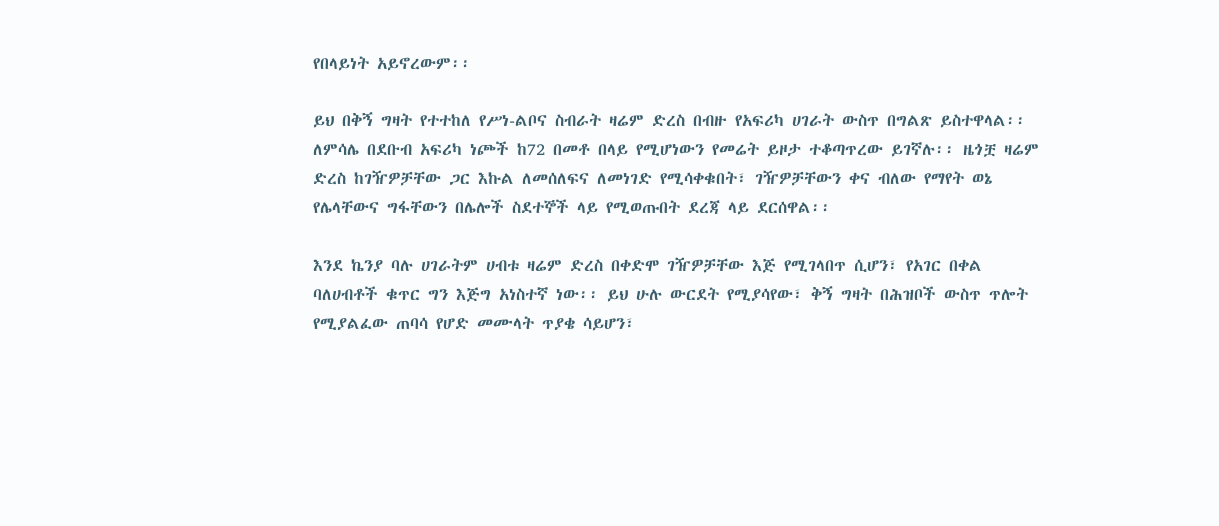የበላይነት አይኖረውም፡፡

ይህ በቅኝ ግዛት የተተከለ የሥነ-ልቦና ስብራት ዛሬም ድረስ በብዙ የአፍሪካ ሀገራት ውስጥ በግልጽ ይስተዋላል፡፡ ለምሳሌ በደቡብ አፍሪካ ነጮች ከ72 በመቶ በላይ የሚሆነውን የመሬት ይዞታ ተቆጣጥረው ይገኛሉ፡፡ ዜጎቿ ዛሬም ድረስ ከገዥዎቻቸው ጋር እኩል ለመሰለፍና ለመነገድ የሚሳቀቁበት፣ ገዥዎቻቸውን ቀና ብለው የማየት ወኔ የሌላቸውና ግፋቸውን በሌሎች ስደተኞች ላይ የሚወጡበት ደረጃ ላይ ደርሰዋል፡፡

እንደ ኬንያ ባሉ ሀገራትም ሀብቱ ዛሬም ድረስ በቀድሞ ገዥዎቻቸው እጅ የሚገላበጥ ሲሆን፣ የአገር በቀል ባለሀብቶች ቁጥር ግን እጅግ አነስተኛ ነው፡፡ ይህ ሁሉ ውርደት የሚያሳየው፣ ቅኝ ግዛት በሕዝቦች ውስጥ ጥሎት የሚያልፈው ጠባሳ የሆድ መሙላት ጥያቄ ሳይሆን፣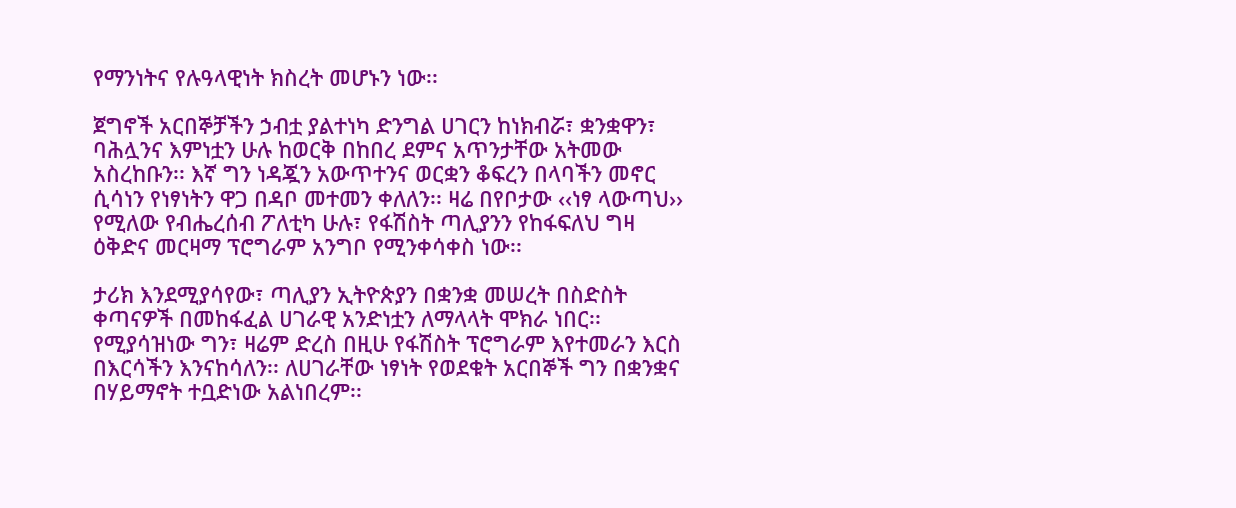የማንነትና የሉዓላዊነት ክስረት መሆኑን ነው፡፡

ጀግኖች አርበኞቻችን ኃብቷ ያልተነካ ድንግል ሀገርን ከነክብሯ፣ ቋንቋዋን፣ ባሕሏንና እምነቷን ሁሉ ከወርቅ በከበረ ደምና አጥንታቸው አትመው አስረከቡን፡፡ እኛ ግን ነዳጇን አውጥተንና ወርቋን ቆፍረን በላባችን መኖር ሲሳነን የነፃነትን ዋጋ በዳቦ መተመን ቀለለን፡፡ ዛሬ በየቦታው ‹‹ነፃ ላውጣህ›› የሚለው የብሔረሰብ ፖለቲካ ሁሉ፣ የፋሽስት ጣሊያንን የከፋፍለህ ግዛ ዕቅድና መርዛማ ፕሮግራም አንግቦ የሚንቀሳቀስ ነው፡፡

ታሪክ እንደሚያሳየው፣ ጣሊያን ኢትዮጵያን በቋንቋ መሠረት በስድስት ቀጣናዎች በመከፋፈል ሀገራዊ አንድነቷን ለማላላት ሞክራ ነበር፡፡ የሚያሳዝነው ግን፣ ዛሬም ድረስ በዚሁ የፋሽስት ፕሮግራም እየተመራን እርስ በእርሳችን እንናከሳለን፡፡ ለሀገራቸው ነፃነት የወደቁት አርበኞች ግን በቋንቋና በሃይማኖት ተቧድነው አልነበረም፡፡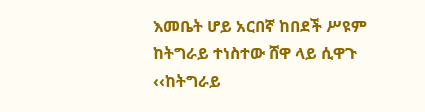እመቤት ሆይ አርበኛ ከበደች ሥዩም ከትግራይ ተነስተው ሸዋ ላይ ሲዋጉ ‹‹ከትግራይ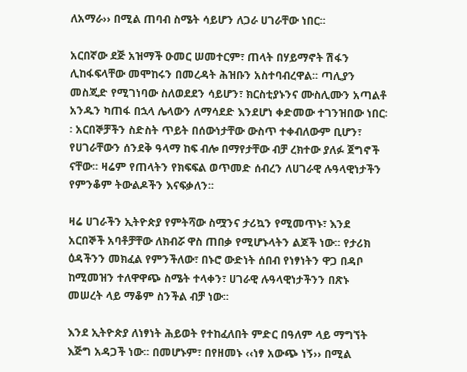ለአማራ›› በሚል ጠባብ ስሜት ሳይሆን ለጋራ ሀገራቸው ነበር፡፡

አርበኛው ደጅ አዝማች ዑመር ሠመተርም፣ ጠላት በሃይማኖት ሽፋን ሊከፋፍላቸው መሞከሩን በመረዳት ሕዝቡን አስተባብረዋል፡፡ ጣሊያን መስጂድ የሚገነባው ስለወደደን ሳይሆን፣ ክርስቲያኑንና ሙስሊሙን አጣልቶ አንዱን ካጠፋ በኋላ ሌላውን ለማሳደድ እንደሆነ ቀድመው ተገንዝበው ነበር፡፡ አርበኞቻችን ስድስት ጥይት በሰውነታቸው ውስጥ ተቀብለውም ቢሆን፣ የሀገራቸውን ሰንደቅ ዓላማ ከፍ ብሎ በማየታቸው ብቻ ረክተው ያለፉ ጀግኖች ናቸው፡፡ ዛሬም የጠላትን የክፍፍል ወጥመድ ሰብረን ለሀገራዊ ሉዓላዊነታችን የምንቆም ትውልዶችን እናፍቃለን፡፡

ዛሬ ሀገራችን ኢትዮጵያ የምትሻው ስሟንና ታሪኳን የሚመጥኑ፣ እንደ አርበኞች አባቶቻቸው ለክብሯ ዋስ ጠበቃ የሚሆኑላትን ልጆች ነው፡፡ የታሪክ ዕዳችንን መክፈል የምንችለው፣ በኑሮ ውድነት ሰበብ የነፃነትን ዋጋ በዳቦ ከሚመዝን ተለዋዋጭ ስሜት ተላቀን፣ ሀገራዊ ሉዓላዊነታችንን በጽኑ መሠረት ላይ ማቆም ስንችል ብቻ ነው፡፡

እንደ ኢትዮጵያ ለነፃነት ሕይወት የተከፈለበት ምድር በዓለም ላይ ማግኘት እጅግ አዳጋች ነው፡፡ በመሆኑም፣ በየዘመኑ ‹‹ነፃ አውጭ ነኝ›› በሚል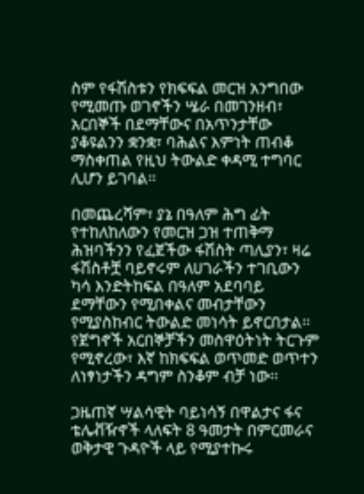ስም የፋሽስቱን የክፍፍል መርዝ አንግበው የሚመጡ ወገኖችን ሤራ በመገንዘብ፣ አርበኞች በደማቸውና በአጥንታቸው ያቆዩልንን ቋንቋ፣ ባሕልና እምነት ጠብቆ ማስቀጠል የዚህ ትውልድ ቀዳሚ ተግባር ሊሆን ይገባል፡፡

በመጨረሻም፣ ያኔ በዓለም ሕግ ፊት የተከለከለውን የመርዝ ጋዝ ተጠቅማ ሕዝባችንን የፈጀችው ፋሽስት ጣሊያን፣ ዛሬ ፋሽስቶቿ ባይኖሩም ለሀገራችን ተገቢውን ካሳ እንድትከፍል በዓለም አደባባይ ደማቸውን የሚበቀልና መብታቸውን የሚያስከብር ትውልድ መነሳት ይኖርበታል፡፡ የጀግኖች አርበኞቻችን መስዋዕትነት ትርጉም የሚኖረው፣ እኛ ከክፍፍል ወጥመድ ወጥተን ለነፃነታችን ዳግም ስንቆም ብቻ ነው፡፡

ጋዜጠኛ ሣልሳዊት ባይነሳኝ በዋልታና ፋና ቴሌቭዥኖች ላለፍት 8 ዓመታት በምርመራና ወቅታዊ ጉዳዮች ላይ የሚያተኩሩ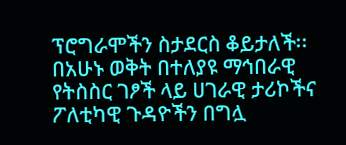ፕሮግራሞችን ስታደርስ ቆይታለች፡፡ በአሁኑ ወቅት በተለያዩ ማኅበራዊ የትስስር ገፆች ላይ ሀገራዊ ታሪኮችና ፖለቲካዊ ጉዳዮችን በግሏ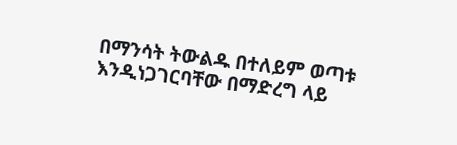በማንሳት ትውልዱ በተለይም ወጣቱ እንዲነጋገርባቸው በማድረግ ላይ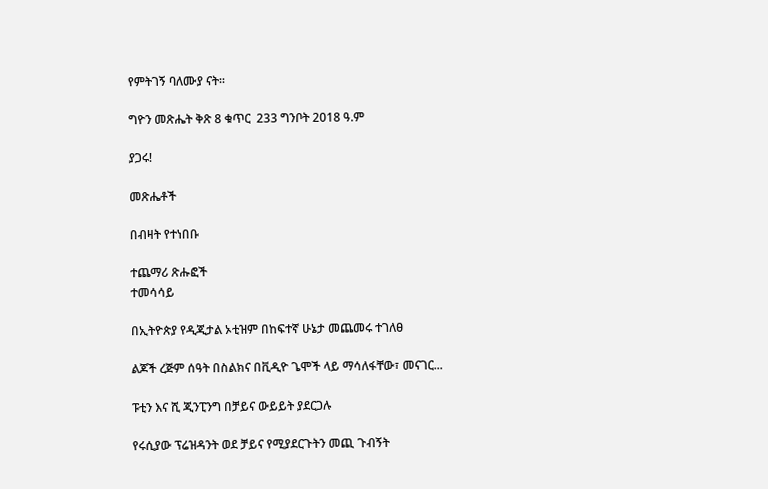የምትገኝ ባለሙያ ናት፡፡

ግዮን መጽሔት ቅጽ 8 ቁጥር  233 ግንቦት 2018 ዓ.ም

ያጋሩ!

መጽሔቶች

በብዛት የተነበቡ

ተጨማሪ ጽሑፎች
ተመሳሳይ

በኢትዮጵያ የዲጂታል ኦቲዝም በከፍተኛ ሁኔታ መጨመሩ ተገለፀ

ልጆች ረጅም ሰዓት በስልክና በቪዲዮ ጌሞች ላይ ማሳለፋቸው፣ መናገር...

ፑቲን እና ሺ ጂንፒንግ በቻይና ውይይት ያደርጋሉ

የሩሲያው ፕሬዝዳንት ወደ ቻይና የሚያደርጉትን መጪ ጉብኝት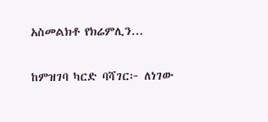አስመልክቶ የክሬምሊን...

ከምዝገባ ካርድ ባሻገር፦ ለነገው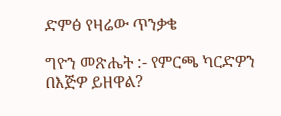ድምፅ የዛሬው ጥንቃቄ

ግዮን መጽሔት :- የምርጫ ካርድዎን በእጅዎ ይዘዋል?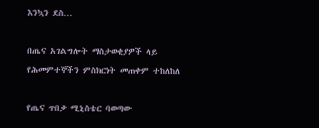እንኳን ደስ...

በጤና አገልግሎት ማስታወቂያዎች ላይ የሕመምተኞችን ምስክርነት መጠቀም ተከለከለ

የጤና ጥበቃ ሚኒስቴር ባወጣው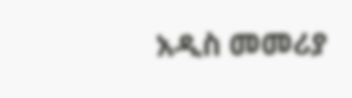አዲስ መመሪያ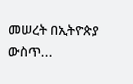መሠረት በኢትዮጵያ ውስጥ...